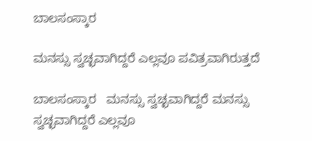ಬಾಲಸಂಸ್ಕಾರ

ಮನಸ್ಸು ಸ್ವಚ್ಛವಾಗಿದ್ದರೆ ಎಲ್ಲವೂ ಪವಿತ್ರವಾಗಿರುತ್ತದೆ

ಬಾಲಸಂಸ್ಕಾರ   ಮನಸ್ಸು ಸ್ವಚ್ಛವಾಗಿದ್ದರೆ ಮನಸ್ಸು ಸ್ವಚ್ಛವಾಗಿದ್ದರೆ ಎಲ್ಲವೂ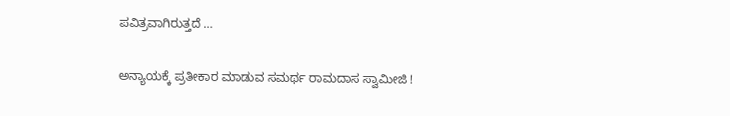ಪವಿತ್ರವಾಗಿರುತ್ತದೆ …

ಅನ್ಯಾಯಕ್ಕೆ ಪ್ರತೀಕಾರ ಮಾಡುವ ಸಮರ್ಥ ರಾಮದಾಸ ಸ್ವಾಮೀಜಿ !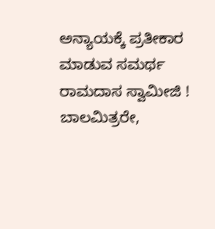ಅನ್ಯಾಯಕ್ಕೆ ಪ್ರತೀಕಾರ ಮಾಡುವ ಸಮರ್ಥ ರಾಮದಾಸ ಸ್ವಾಮೀಜಿ ! ಬಾಲಮಿತ್ರರೇ,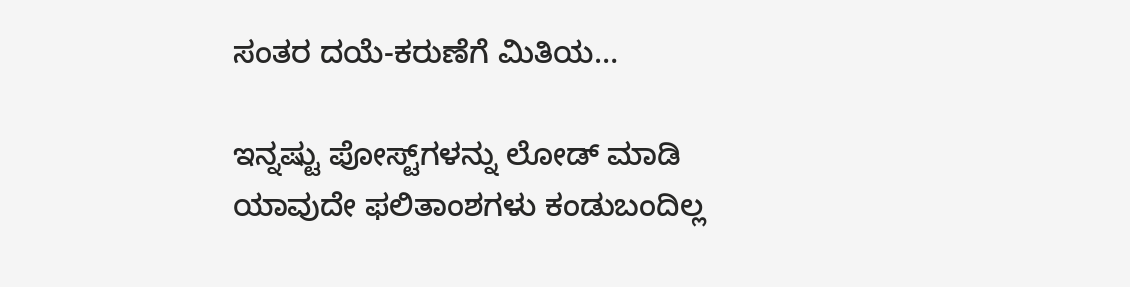ಸಂತರ ದಯೆ-ಕರುಣೆಗೆ ಮಿತಿಯ…

ಇನ್ನಷ್ಟು ಪೋಸ್ಟ್‌ಗಳನ್ನು ಲೋಡ್ ಮಾಡಿ
ಯಾವುದೇ ಫಲಿತಾಂಶಗಳು ಕಂಡುಬಂದಿಲ್ಲ